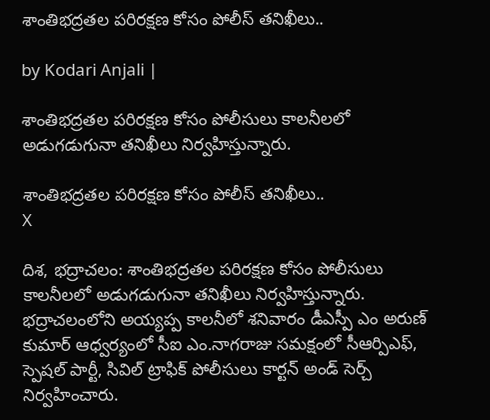శాంతిభద్రతల పరిరక్షణ కోసం పోలీస్ తనిఖీలు..

by Kodari Anjali |

శాంతిభద్రతల పరిరక్షణ కోసం పోలీసులు కాలనీలలో అడుగడుగునా తనిఖీలు నిర్వహిస్తున్నారు.

శాంతిభద్రతల పరిరక్షణ కోసం పోలీస్ తనిఖీలు..
X

దిశ, భద్రాచలం: శాంతిభద్రతల పరిరక్షణ కోసం పోలీసులు కాలనీలలో అడుగడుగునా తనిఖీలు నిర్వహిస్తున్నారు. భద్రాచలంలోని అయ్యప్ప కాలనీలో శనివారం డీఎస్పీ ఎం అరుణ్ కుమార్ ఆధ్వర్యంలో సీఐ ఎం.నాగరాజు సమక్షంలో సీఆర్పిఎఫ్, స్పెషల్ పార్టీ, సివిల్ ట్రాఫిక్ పోలీసులు కార్టన్ అండ్ సెర్చ్ నిర్వహించారు.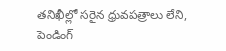తనిఖీల్లో సరైన ధ్రువపత్రాలు లేని, పెండింగ్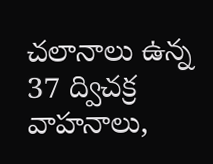చలానాలు ఉన్న 37 ద్విచక్ర వాహనాలు,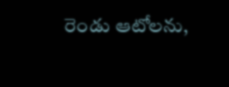రెండు ఆటోలను,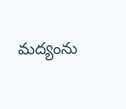మద్యంను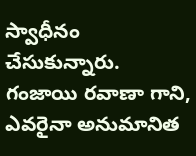స్వాధీనం చేసుకున్నారు. గంజాయి రవాణా గాని, ఎవరైనా అనుమానిత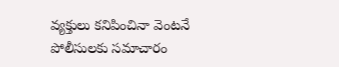వ్యక్తులు కనిపించినా వెంటనే పోలీసులకు సమాచారం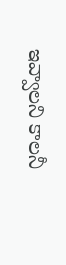ఇవ్వాలని కాలనీ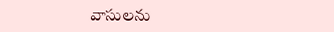వాసులను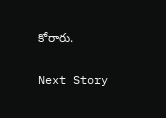కోరారు.

Next Story